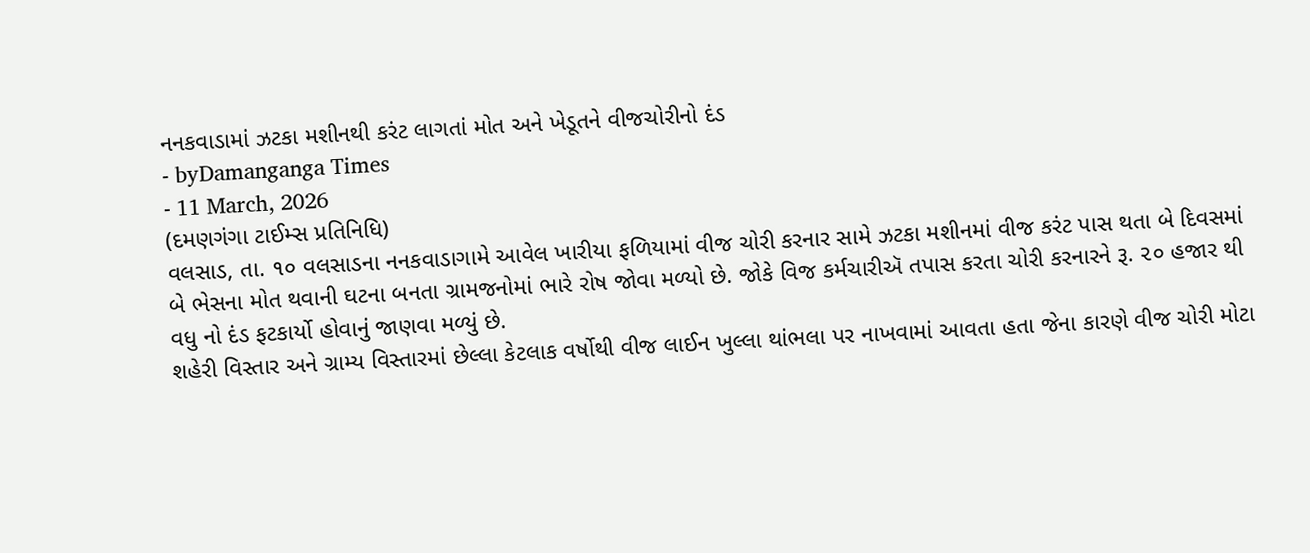નનકવાડામાં ઝટકા મશીનથી કરંટ લાગતાં મોત અને ખેડૂતને વીજચોરીનો દંડ
- byDamanganga Times
- 11 March, 2026
(દમણગંગા ટાઈમ્સ પ્રતિનિધિ)
વલસાડ, તા. ૧૦ વલસાડના નનકવાડાગામે આવેલ ખારીયા ફળિયામાં વીજ ચોરી કરનાર સામે ઝટકા મશીનમાં વીજ કરંટ પાસ થતા બે દિવસમાં બે ભેસના મોત થવાની ઘટના બનતા ગ્રામજનોમાં ભારે રોષ જોવા મળ્યો છે. જોકે વિજ કર્મચારીઍ તપાસ કરતા ચોરી કરનારને રૂ. ૨૦ હજાર થી વધુ નો દંડ ફટકાર્યો હોવાનું જાણવા મળ્યું છે.
શહેરી વિસ્તાર અને ગ્રામ્ય વિસ્તારમાં છેલ્લા કેટલાક વર્ષોથી વીજ લાઈન ખુલ્લા થાંભલા પર નાખવામાં આવતા હતા જેના કારણે વીજ ચોરી મોટા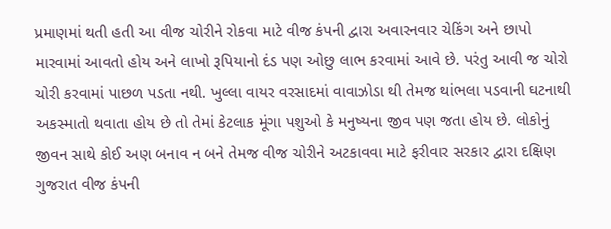પ્રમાણમાં થતી હતી આ વીજ ચોરીને રોકવા માટે વીજ કંપની દ્વારા અવારનવાર ચેકિંગ અને છાપો મારવામાં આવતો હોય અને લાખો રૂપિયાનો દંડ પણ ઓછુ લાભ કરવામાં આવે છે. પરંતુ આવી જ ચોરો ચોરી કરવામાં પાછળ પડતા નથી. ખુલ્લા વાયર વરસાદમાં વાવાઝોડા થી તેમજ થાંભલા પડવાની ઘટનાથી અકસ્માતો થવાતા હોય છે તો તેમાં કેટલાક મૂંગા પશુઓ કે મનુષ્યના જીવ પણ જતા હોય છે. લોકોનું જીવન સાથે કોઈ અણ બનાવ ન બને તેમજ વીજ ચોરીને અટકાવવા માટે ફરીવાર સરકાર દ્વારા દક્ષિણ ગુજરાત વીજ કંપની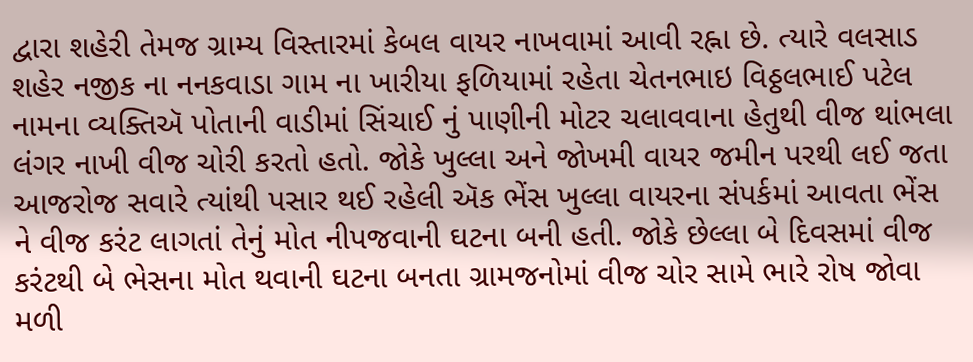દ્વારા શહેરી તેમજ ગ્રામ્ય વિસ્તારમાં કેબલ વાયર નાખવામાં આવી રહ્ના છે. ત્યારે વલસાડ શહેર નજીક ના નનકવાડા ગામ ના ખારીયા ફળિયામાં રહેતા ચેતનભાઇ વિઠ્ઠલભાઈ પટેલ નામના વ્યક્તિઍ પોતાની વાડીમાં સિંચાઈ નું પાણીની મોટર ચલાવવાના હેતુથી વીજ થાંભલા લંગર નાખી વીજ ચોરી કરતો હતો. જોકે ખુલ્લા અને જોખમી વાયર જમીન પરથી લઈ જતા આજરોજ સવારે ત્યાંથી પસાર થઈ રહેલી ઍક ભેંસ ખુલ્લા વાયરના સંપર્કમાં આવતા ભેંસ ને વીજ કરંટ લાગતાં તેનું મોત નીપજવાની ઘટના બની હતી. જોકે છેલ્લા બે દિવસમાં વીજ કરંટથી બે ભેસના મોત થવાની ઘટના બનતા ગ્રામજનોમાં વીજ ચોર સામે ભારે રોષ જોવા મળી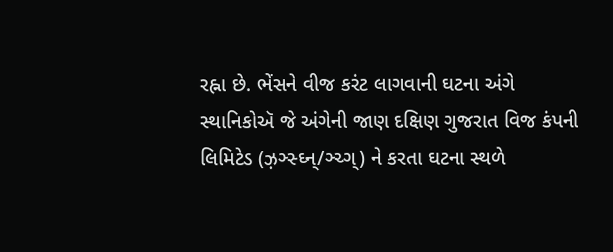રહ્ના છે. ભેંસને વીજ કરંટ લાગવાની ઘટના અંગે સ્થાનિકોઍ જે અંગેની જાણ દક્ષિણ ગુજરાત વિજ કંપની લિમિટેડ (ઝ઼ઞ્સ્ઘ્ન્/ઞ્ચ્ગ્) ને કરતા ઘટના સ્થળે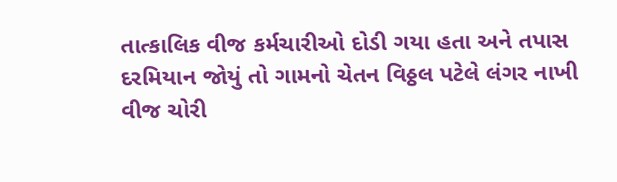તાત્કાલિક વીજ કર્મચારીઓ દોડી ગયા હતા અને તપાસ દરમિયાન જોયું તો ગામનો ચેતન વિઠ્ઠલ પટેલે લંગર નાખી વીજ ચોરી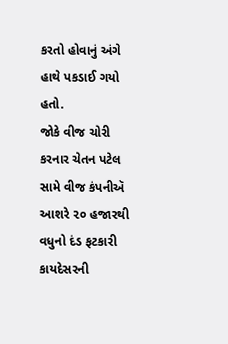કરતો હોવાનું અંગે હાથે પકડાઈ ગયો હતો.
જોકે વીજ ચોરી કરનાર ચેતન પટેલ સામે વીજ કંપનીઍ આશરે ૨૦ હજારથી વધુનો દંડ ફટકારી કાયદેસરની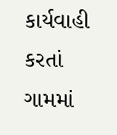કાર્યવાહી કરતાં ગામમાં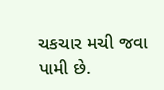ચકચાર મચી જવા પામી છે.